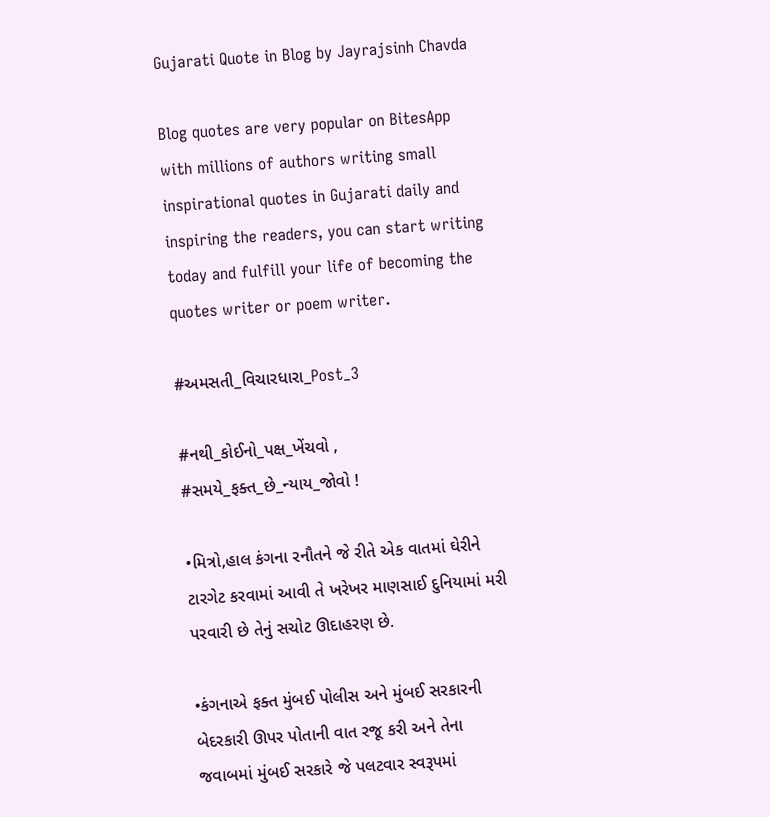Gujarati Quote in Blog by Jayrajsinh Chavda

Blog quotes are very popular on BitesApp with millions of authors writing small inspirational quotes in Gujarati daily and inspiring the readers, you can start writing today and fulfill your life of becoming the quotes writer or poem writer.

#અમસતી_વિચારધારા_Post_3

#નથી_કોઈનો_પક્ષ_ખેંચવો ,
#સમયે_ફક્ત_છે_ન્યાય_જોવો !

•મિત્રો,હાલ કંગના રનૌતને જે રીતે એક વાતમાં ઘેરીને ટારગેટ કરવામાં આવી તે ખરેખર માણસાઈ દુનિયામાં મરી પરવારી છે તેનું સચોટ ઊદાહરણ છે.

•કંગનાએ ફક્ત મુંબઈ પોલીસ અને મુંબઈ સરકારની બેદરકારી ઊપર પોતાની વાત રજૂ કરી અને તેના જવાબમાં મુંબઈ સરકારે જે પલટવાર સ્વરૂપમાં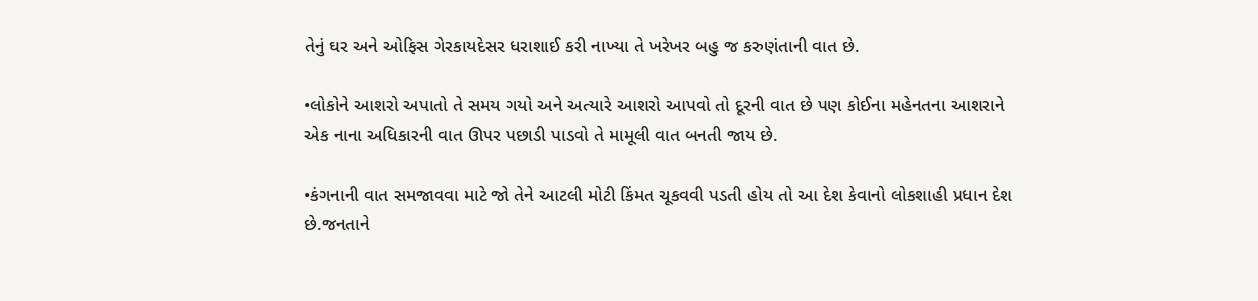તેનું ઘર અને ઓફિસ ગેરકાયદેસર ધરાશાઈ કરી નાખ્યા તે ખરેખર બહુ જ કરુણંતાની વાત છે.

•લોકોને આશરો અપાતો તે સમય ગયો અને અત્યારે આશરો આપવો તો દૂરની વાત છે પણ કોઈના મહેનતના આશરાને એક નાના અધિકારની વાત ઊપર પછાડી પાડવો તે મામૂલી વાત બનતી જાય છે.

•કંગનાની વાત સમજાવવા માટે જો તેને આટલી મોટી કિંમત ચૂકવવી પડતી હોય તો આ દેશ કેવાનો લોકશાહી પ્રધાન દેશ છે.જનતાને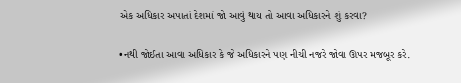એક અધિકાર અપાતાં દેશમાં જો આવું થાય તો આવા અધિકારને શું કરવા?

•નથી જોઈતા આવા અધિકાર કે જે અધિકારને પણ નીચી નજરે જોવા ઊપર મજબૂર કરે.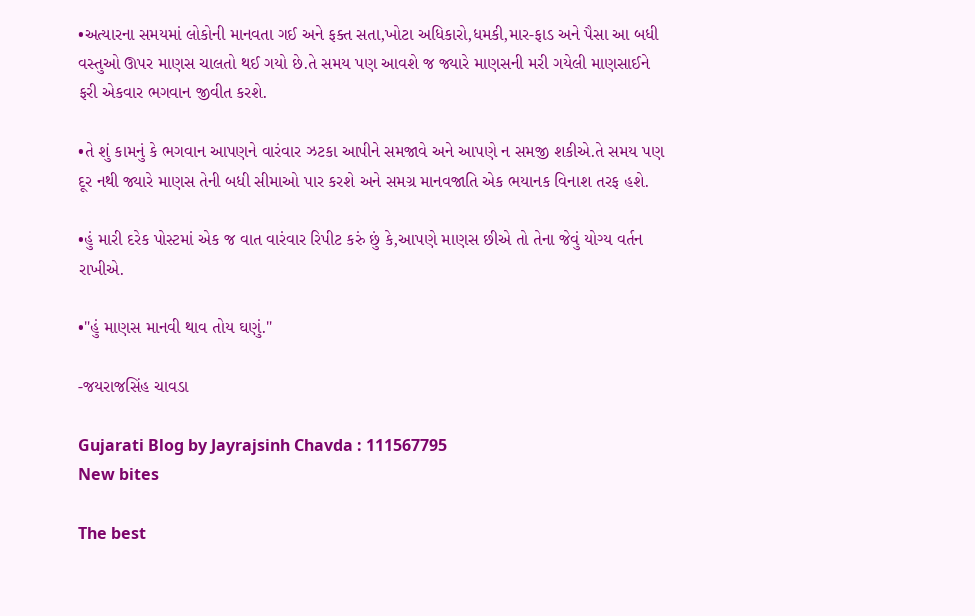•અત્યારના સમયમાં લોકોની માનવતા ગઈ અને ફક્ત સતા,ખોટા અધિકારો,ધમકી,માર-ફાડ અને પૈસા આ બધી વસ્તુઓ ઊપર માણસ ચાલતો થઈ ગયો છે.તે સમય પણ આવશે જ જ્યારે માણસની મરી ગયેલી માણસાઈને ફરી એકવાર ભગવાન જીવીત કરશે.

•તે શું કામનું કે ભગવાન આપણને વારંવાર ઝટકા આપીને સમજાવે અને આપણે ન સમજી શકીએ.તે સમય પણ દૂર નથી જ્યારે માણસ તેની બધી સીમાઓ પાર કરશે અને સમગ્ર માનવજાતિ એક ભયાનક વિનાશ તરફ હશે.

•હું મારી દરેક પોસ્ટમાં એક જ વાત વારંવાર રિપીટ કરું છું કે,આપણે માણસ છીએ તો તેના જેવું યોગ્ય વર્તન રાખીએ.

•"હું માણસ માનવી થાવ તોય ઘણું."

-જયરાજસિંહ ચાવડા

Gujarati Blog by Jayrajsinh Chavda : 111567795
New bites

The best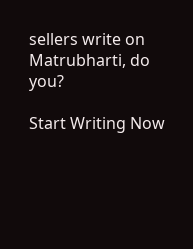sellers write on Matrubharti, do you?

Start Writing Now